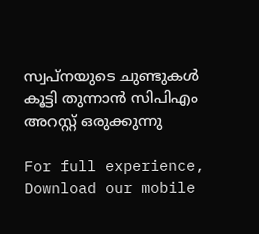സ്വപ്‌നയുടെ ചുണ്ടുകള്‍ കൂട്ടി തുന്നാന്‍ സിപിഎം അറസ്റ്റ് ഒരുക്കുന്നു

For full experience, Download our mobile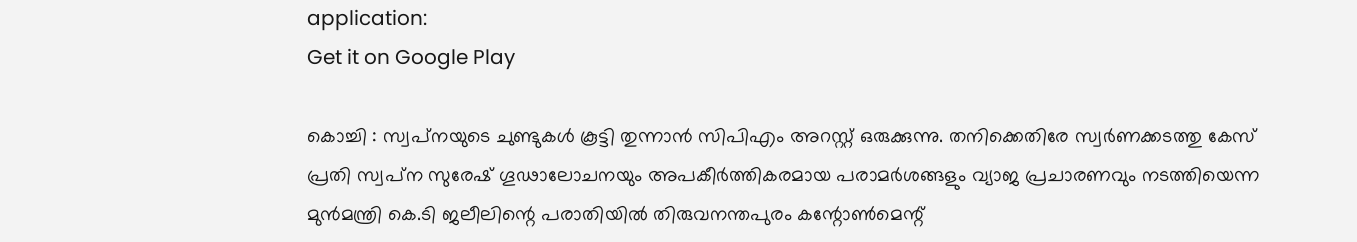application:
Get it on Google Play

കൊച്ചി : സ്വപ്‌നയുടെ ചുണ്ടുകള്‍ കൂട്ടി തുന്നാന്‍ സിപിഎം അറസ്റ്റ് ഒരുക്കുന്നു. തനിക്കെതിരേ സ്വര്‍ണക്കടത്തു കേസ്‌ പ്രതി സ്വപ്‌ന സുരേഷ്‌ ഗൂഢാലോചനയും അപകീര്‍ത്തികരമായ പരാമര്‍ശങ്ങളും വ്യാജ പ്രചാരണവും നടത്തിയെന്ന മുന്‍മന്ത്രി കെ.ടി ജലീലിന്റെ പരാതിയില്‍ തിരുവനന്തപുരം കന്റോണ്‍മെന്റ്‌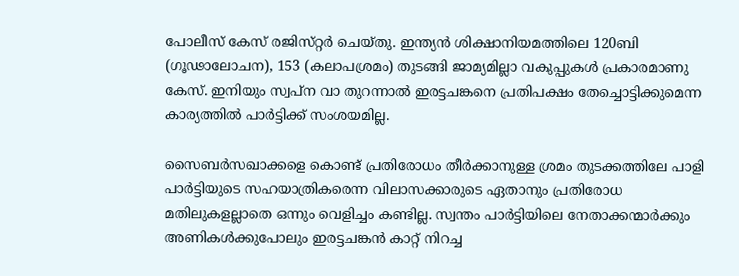പോലീസ്‌ കേസ്‌ രജിസ്‌റ്റര്‍ ചെയ്‌തു. ഇന്ത്യന്‍ ശിക്ഷാനിയമത്തിലെ 120ബി (ഗൂഢാലോചന), 153 (കലാപശ്രമം) തുടങ്ങി ജാമ്യമില്ലാ വകുപ്പുകള്‍ പ്രകാരമാണു കേസ്‌. ഇനിയും സ്വപ്‌ന വാ തുറന്നാല്‍ ഇരട്ടചങ്കനെ പ്രതിപക്ഷം തേച്ചൊട്ടിക്കുമെന്ന കാര്യത്തില്‍ പാര്‍ട്ടിക്ക് സംശയമില്ല.

സൈബര്‍സഖാക്കളെ കൊണ്ട് പ്രതിരോധം തീര്‍ക്കാനുള്ള ശ്രമം തുടക്കത്തിലേ പാളി പാര്‍ട്ടിയുടെ സഹയാത്രികരെന്ന വിലാസക്കാരുടെ ഏതാനും പ്രതിരോധ മതിലുകളല്ലാതെ ഒന്നും വെളിച്ചം കണ്ടില്ല. സ്വന്തം പാര്‍ട്ടിയിലെ നേതാക്കന്മാര്‍ക്കും അണികള്‍ക്കുപോലും ഇരട്ടചങ്കന്‍ കാറ്റ് നിറച്ച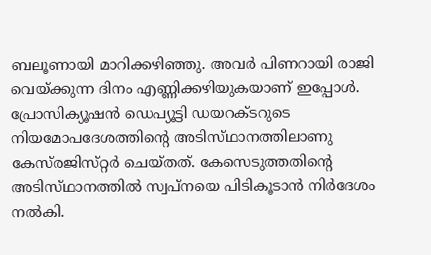ബലൂണായി മാറിക്കഴിഞ്ഞു. അവര്‍ പിണറായി രാജി വെയ്ക്കുന്ന ദിനം എണ്ണിക്കഴിയുകയാണ് ഇപ്പോള്‍. പ്രോസിക്യൂഷന്‍ ഡെപ്യൂട്ടി ഡയറക്‌ടറുടെ നിയമോപദേശത്തിന്റെ അടിസ്‌ഥാനത്തിലാണു കേസ്‌രജിസ്‌റ്റര്‍ ചെയ്‌തത്‌. കേസെടുത്തതിന്റെ അടിസ്‌ഥാനത്തില്‍ സ്വപ്‌നയെ പിടികൂടാന്‍ നിര്‍ദേശം നല്‍കി.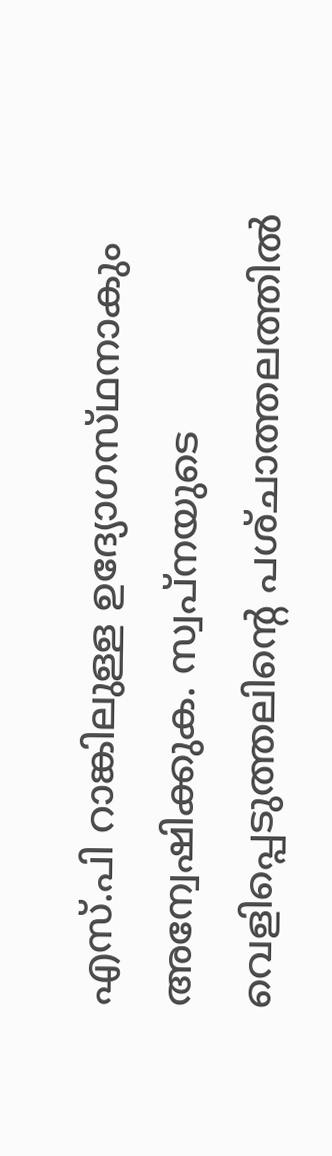എസ്‌.പി റാങ്കിലുള്ള ഉദ്യോഗസ്‌ഥനാകും അന്വേഷിക്കുക. സ്വപ്‌നയുടെ വെളിപ്പെടുത്തലിന്റെ പശ്‌ചാത്തലത്തില്‍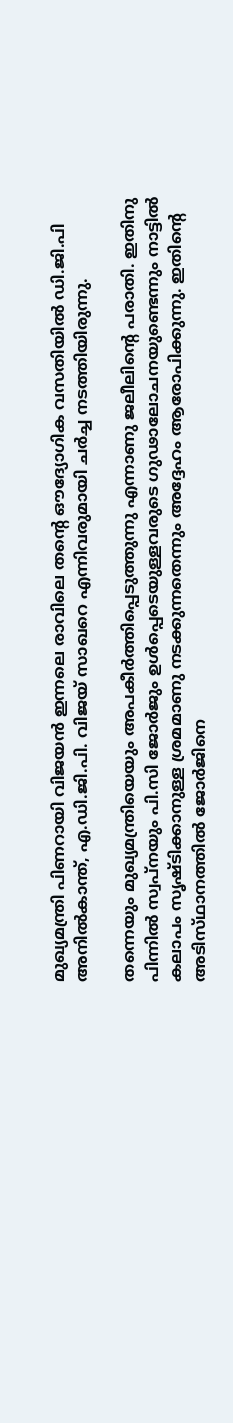മുഖ്യമന്ത്രി പിണറായി വിജയന്‍ ഇന്നലെ രാവിലെ തന്റെ ഔദ്യോഗിക വസതിയില്‍ ഡി.ജി.പി അനില്‍കാന്ത്‌, എ.ഡി.ജി.പി. വിജയ്‌ സാഖറെ എന്നിവരുമായി ചര്‍ച്ച നടത്തിയിരുന്നു.

തന്നെയും മുഖ്യമന്ത്രിയെയും അപകീര്‍ത്തിപ്പെടുത്തുന്നു എന്നാണു ജലീലിന്റെ പരാതി. ഇതിനു പിന്നില്‍ സ്വപ്‌നയും പി.സി ജോര്‍ജും ഉള്‍പ്പെടെയുള്ളവരുടെ ഗുഢാലോചനയുണ്ടെന്നും നാട്ടില്‍ കലാപം സൃഷ്‌ടിക്കാനുള്ള ശ്രമമാണു നടക്കുന്നതെന്നും അദ്ദേഹം ആരോപിക്കുന്നു. ഇതിന്റെ അടിസ്‌ഥാനത്തില്‍ ജോര്‍ജിനെ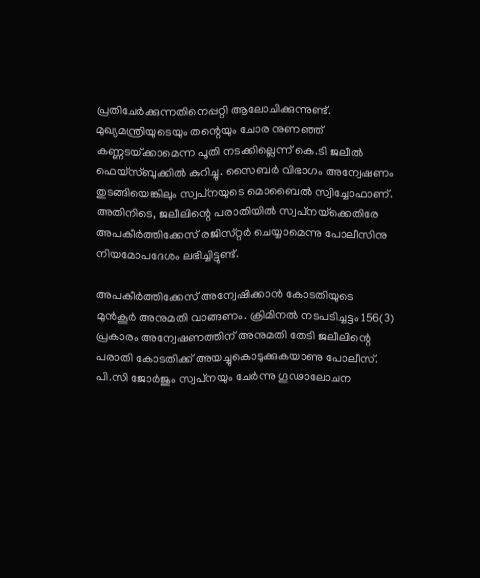പ്രതിചേര്‍ക്കുന്നതിനെപ്പറ്റി ആലോചിക്കുന്നുണ്ട്‌. മുഖ്യമന്ത്രിയുടെയും തന്റെയും ചോര നുണഞ്ഞ്‌ കണ്ണടയ്‌ക്കാമെന്ന പൂതി നടക്കില്ലെന്ന്‌ കെ.ടി ജലീല്‍ ഫെയ്‌സ്‌ബുക്കില്‍ കുറിച്ചു. സൈബര്‍ വിഭാഗം അന്വേഷണം തുടങ്ങിയെങ്കിലും സ്വപ്‌നയുടെ മൊബൈല്‍ സ്വിച്ചോഫാണ്‌. അതിനിടെ, ജലീലിന്റെ പരാതിയില്‍ സ്വപ്‌നയ്‌ക്കെതിരേ അപകീര്‍ത്തിക്കേസ്‌ രജിസ്‌റ്റര്‍ ചെയ്യാമെന്നു പോലീസിനു നിയമോപദേശം ലഭിച്ചിട്ടുണ്ട്‌.

അപകീര്‍ത്തിക്കേസ്‌ അന്വേഷിക്കാന്‍ കോടതിയുടെ മുന്‍കൂര്‍ അനുമതി വാങ്ങണം. ക്രിമിനല്‍ നടപടിച്ചട്ടം 156(3) പ്രകാരം അന്വേഷണത്തിന്‌ അനുമതി തേടി ജലീലിന്റെ പരാതി കോടതിക്ക്‌ അയച്ചുകൊടുക്കുകയാണു പോലീസ്‌. പി.സി ജോര്‍ജും സ്വപ്‌നയും ചേര്‍ന്നു ഗൂഢാലോചന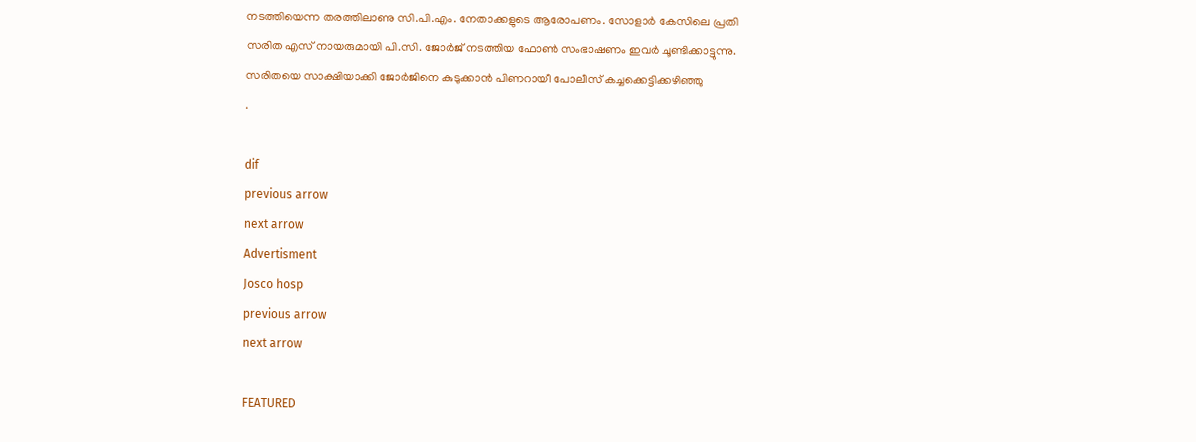നടത്തിയെന്ന തരത്തിലാണു സി.പി.എം. നേതാക്കളുടെ ആരോപണം. സോളാര്‍ കേസിലെ പ്രതി സരിത എസ്‌ നായരുമായി പി.സി. ജോര്‍ജ്‌ നടത്തിയ ഫോണ്‍ സംഭാഷണം ഇവര്‍ ചൂണ്ടിക്കാട്ടുന്നു. സരിതയെ സാക്ഷിയാക്കി ജോര്‍ജിനെ കുടുക്കാന്‍ പിണറായീ പോലീസ് കച്ചക്കെട്ടിക്കഴിഞ്ഞു
.

dif
previous arrow
next arrow
Advertisment
Josco hosp
previous arrow
next arrow

FEATURED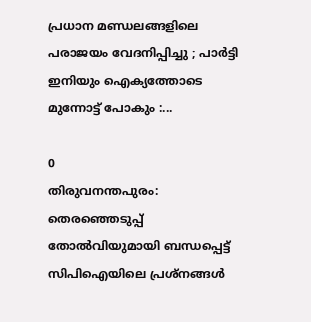പ്രധാന മണ്ഡലങ്ങളിലെ പരാജയം വേദനിപ്പിച്ചു ; പാർട്ടി ഇനിയും ഐക്യത്തോടെ മുന്നോട്ട് പോകും :...

0
തിരുവനന്തപുരം: തെരഞ്ഞെടുപ്പ് തോല്‍വിയുമായി ബന്ധപ്പെട്ട് സിപിഐയിലെ പ്രശ്‌നങ്ങള്‍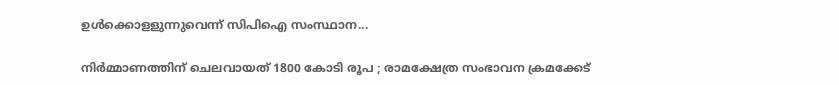ഉള്‍ക്കൊളളുന്നുവെന്ന് സിപിഐ സംസ്ഥാന...

നിർമ്മാണത്തിന് ചെലവായത് 1800 കോടി രൂപ ; രാമക്ഷേത്ര സംഭാവന ക്രമക്കേട്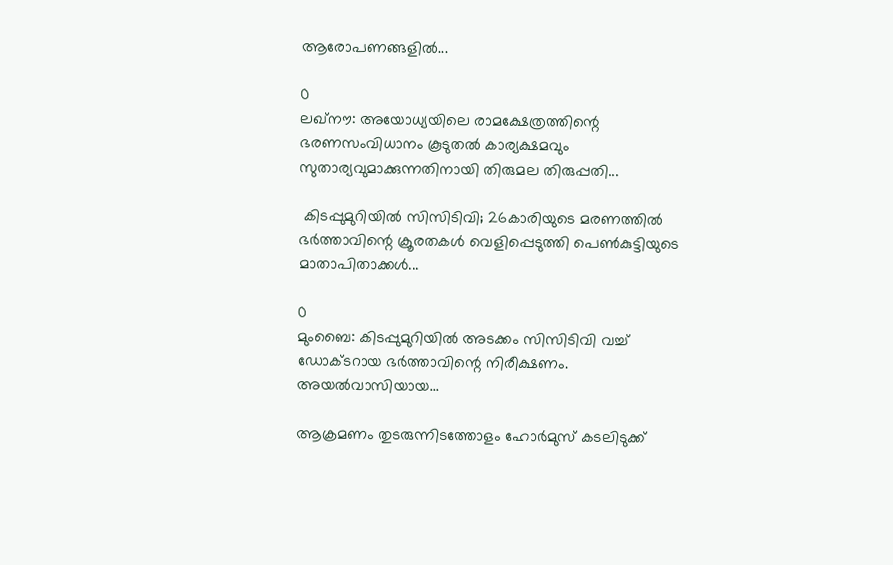ആരോപണങ്ങളിൽ...

0
ലഖ്നൗ: അയോധ്യയിലെ രാമക്ഷേത്രത്തിന്റെ ഭരണസംവിധാനം കൂടുതൽ കാര്യക്ഷമവും സുതാര്യവുമാക്കുന്നതിനായി തിരുമല തിരുപ്പതി...

 കിടപ്പുമുറിയിൽ സിസിടിവി; 26കാരിയുടെ മരണത്തിൽ ഭർത്താവിന്റെ ക്രൂരതകൾ വെളിപ്പെടുത്തി പെൺകുട്ടിയുടെ മാതാപിതാക്കൾ...

0
മുംബൈ: കിടപ്പുമുറിയിൽ അടക്കം സിസിടിവി വച്ച് ഡോക്ടറായ ഭർത്താവിന്റെ നിരീക്ഷണം. അയൽവാസിയായ...

ആക്രമണം തുടരുന്നിടത്തോളം ഹോർമുസ് കടലിടുക്ക്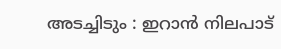അടച്ചിടും : ഇറാൻ നിലപാട്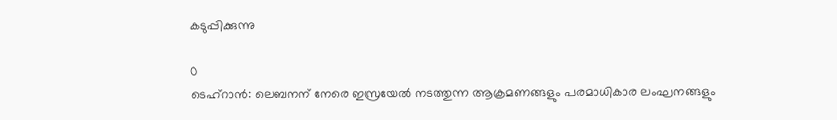കടുപ്പിക്കുന്നു

0
ടെഹ്റാൻ: ലെബനന് നേരെ ഇസ്രയേൽ നടത്തുന്ന ആക്രമണങ്ങളും പരമാധികാര ലംഘനങ്ങളും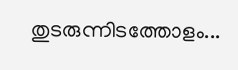തുടരുന്നിടത്തോളം...